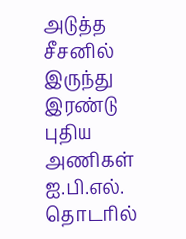அடுத்த சீசனில் இருந்து இரண்டு புதிய அணிகள் ஐ.பி.எல். தொடரில்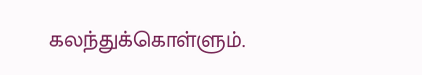கலந்துக்கொள்ளும்.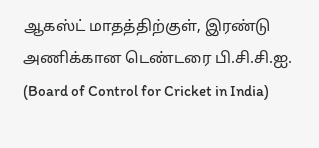ஆகஸ்ட் மாதத்திற்குள், இரண்டு அணிக்கான டெண்டரை பி.சி.சி.ஐ. (Board of Control for Cricket in India)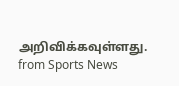அறிவிக்கவுள்ளது.
from Sports News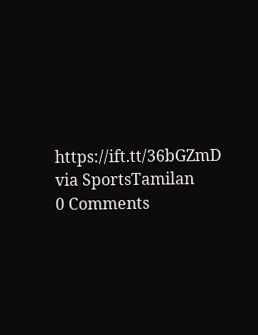https://ift.tt/36bGZmD
via SportsTamilan
0 Comments